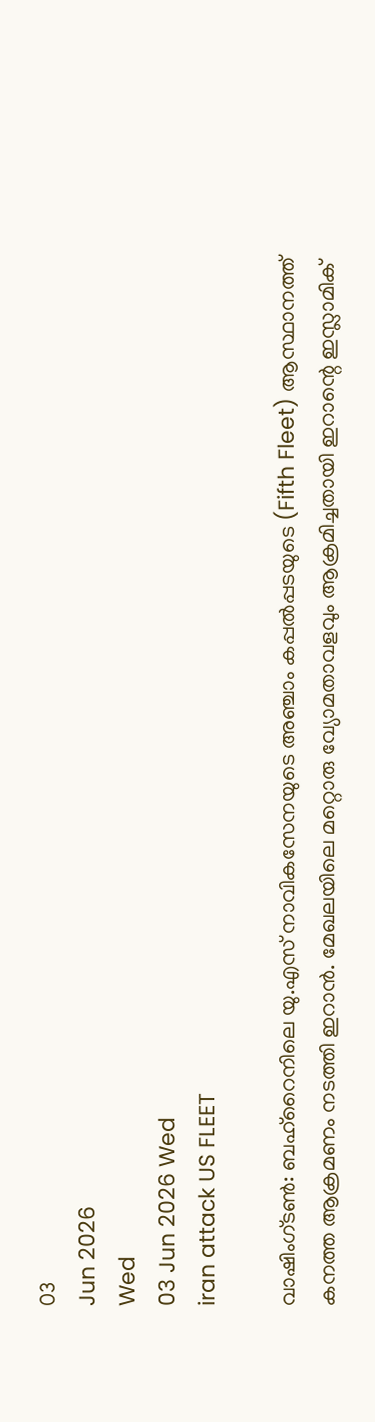03
Jun 2026
Wed
03 Jun 2026 Wed
iran attack US FLEET

വാഷിംഗ്ടണ്‍: ബഹ്റൈനിലെ യു.എസ് നാവികസേനയുടെ അഞ്ചാം കപ്പല്‍പ്പടയുടെ (Fifth Fleet) ആസ്ഥാനത്ത് കനത്ത ആക്രമണം നടത്തി ഇറാന്‍. മേഖലയിലെ മറ്റൊരു വ്യോമതാവളവും ആക്രമിച്ചതായി ഇറാന്റെ ഇസ്ലാമിക്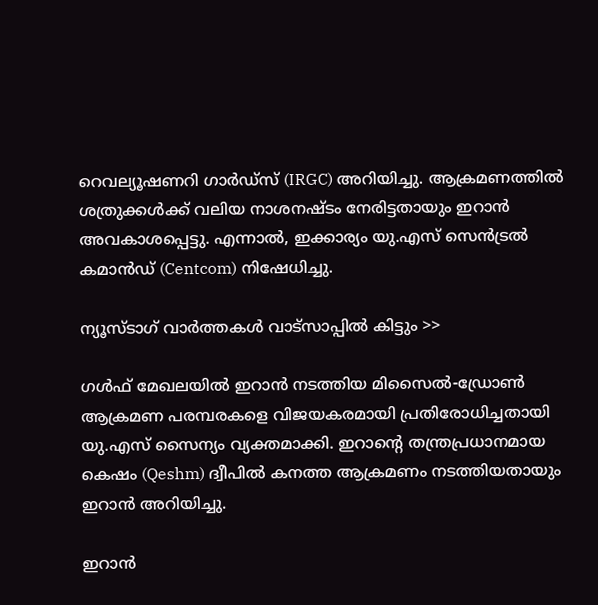റെവല്യൂഷണറി ഗാര്‍ഡ്‌സ് (IRGC) അറിയിച്ചു. ആക്രമണത്തില്‍ ശത്രുക്കള്‍ക്ക് വലിയ നാശനഷ്ടം നേരിട്ടതായും ഇറാന്‍ അവകാശപ്പെട്ടു. എന്നാല്‍, ഇക്കാര്യം യു.എസ് സെന്‍ട്രല്‍ കമാന്‍ഡ് (Centcom) നിഷേധിച്ചു.

ന്യൂസ്ടാഗ് വാര്‍ത്തകള്‍ വാട്‌സാപ്പില്‍ കിട്ടും >>

ഗള്‍ഫ് മേഖലയില്‍ ഇറാന്‍ നടത്തിയ മിസൈല്‍-ഡ്രോണ്‍ ആക്രമണ പരമ്പരകളെ വിജയകരമായി പ്രതിരോധിച്ചതായി യു.എസ് സൈന്യം വ്യക്തമാക്കി. ഇറാന്റെ തന്ത്രപ്രധാനമായ കെഷം (Qeshm) ദ്വീപില്‍ കനത്ത ആക്രമണം നടത്തിയതായും ഇറാന്‍ അറിയിച്ചു.

ഇറാന്‍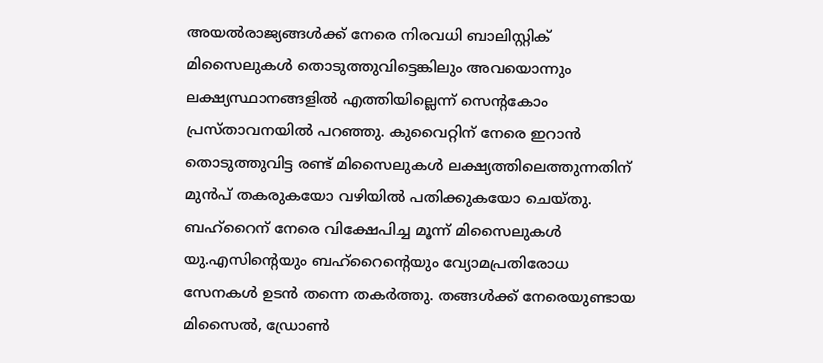അയല്‍രാജ്യങ്ങള്‍ക്ക് നേരെ നിരവധി ബാലിസ്റ്റിക് മിസൈലുകള്‍ തൊടുത്തുവിട്ടെങ്കിലും അവയൊന്നും ലക്ഷ്യസ്ഥാനങ്ങളില്‍ എത്തിയില്ലെന്ന് സെന്റകോം പ്രസ്താവനയില്‍ പറഞ്ഞു. കുവൈറ്റിന് നേരെ ഇറാന്‍ തൊടുത്തുവിട്ട രണ്ട് മിസൈലുകള്‍ ലക്ഷ്യത്തിലെത്തുന്നതിന് മുന്‍പ് തകരുകയോ വഴിയില്‍ പതിക്കുകയോ ചെയ്തു. ബഹ്റൈന് നേരെ വിക്ഷേപിച്ച മൂന്ന് മിസൈലുകള്‍ യു.എസിന്റെയും ബഹ്റൈന്റെയും വ്യോമപ്രതിരോധ സേനകള്‍ ഉടന്‍ തന്നെ തകര്‍ത്തു. തങ്ങള്‍ക്ക് നേരെയുണ്ടായ മിസൈല്‍, ഡ്രോണ്‍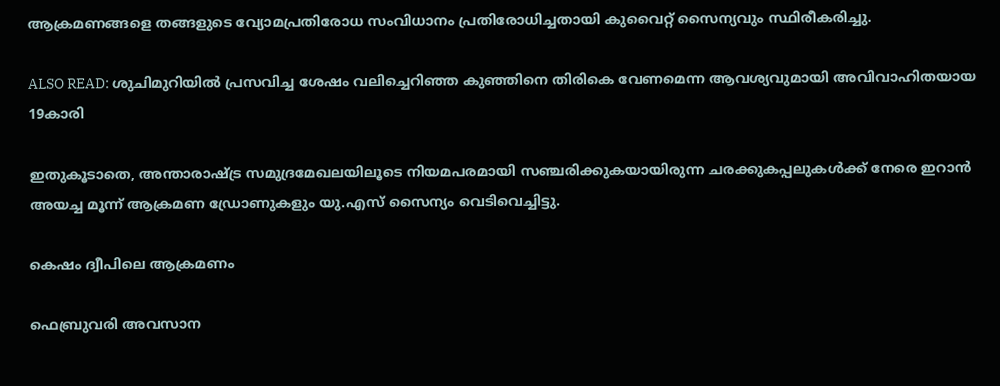ആക്രമണങ്ങളെ തങ്ങളുടെ വ്യോമപ്രതിരോധ സംവിധാനം പ്രതിരോധിച്ചതായി കുവൈറ്റ് സൈന്യവും സ്ഥിരീകരിച്ചു.

ALSO READ: ശുചിമുറിയില്‍ പ്രസവിച്ച ശേഷം വലിച്ചെറിഞ്ഞ കുഞ്ഞിനെ തിരികെ വേണമെന്ന ആവശ്യവുമായി അവിവാഹിതയായ 19കാരി

ഇതുകൂടാതെ, അന്താരാഷ്ട്ര സമുദ്രമേഖലയിലൂടെ നിയമപരമായി സഞ്ചരിക്കുകയായിരുന്ന ചരക്കുകപ്പലുകള്‍ക്ക് നേരെ ഇറാന്‍ അയച്ച മൂന്ന് ആക്രമണ ഡ്രോണുകളും യു.എസ് സൈന്യം വെടിവെച്ചിട്ടു.

കെഷം ദ്വീപിലെ ആക്രമണം

ഫെബ്രുവരി അവസാന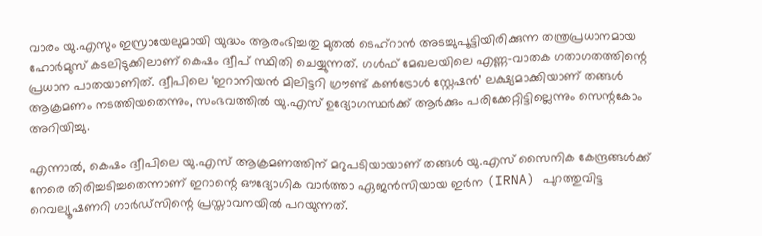വാരം യു.എസും ഇസ്രായേലുമായി യുദ്ധം ആരംഭിച്ചതു മുതല്‍ ടെഹ്റാന്‍ അടച്ചുപൂട്ടിയിരിക്കുന്ന തന്ത്രപ്രധാനമായ ഹോര്‍മുസ് കടലിടുക്കിലാണ് കെഷം ദ്വീപ് സ്ഥിതി ചെയ്യുന്നത്. ഗള്‍ഫ് മേഖലയിലെ എണ്ണ-വാതക ഗതാഗതത്തിന്റെ പ്രധാന പാതയാണിത്. ദ്വീപിലെ ‘ഇറാനിയന്‍ മിലിട്ടറി ഗ്രൗണ്ട് കണ്‍ട്രോള്‍ സ്റ്റേഷന്‍’ ലക്ഷ്യമാക്കിയാണ് തങ്ങള്‍ ആക്രമണം നടത്തിയതെന്നും, സംഭവത്തില്‍ യു.എസ് ഉദ്യോഗസ്ഥര്‍ക്ക് ആര്‍ക്കും പരിക്കേറ്റിട്ടില്ലെന്നും സെന്റകോം അറിയിച്ചു.

എന്നാല്‍, കെഷം ദ്വീപിലെ യു.എസ് ആക്രമണത്തിന് മറുപടിയായാണ് തങ്ങള്‍ യു.എസ് സൈനിക കേന്ദ്രങ്ങള്‍ക്ക് നേരെ തിരിച്ചടിച്ചതെന്നാണ് ഇറാന്റെ ഔദ്യോഗിക വാര്‍ത്താ ഏജന്‍സിയായ ഇര്‍ന (IRNA) പുറത്തുവിട്ട റെവല്യൂഷണറി ഗാര്‍ഡ്‌സിന്റെ പ്രസ്താവനയില്‍ പറയുന്നത്.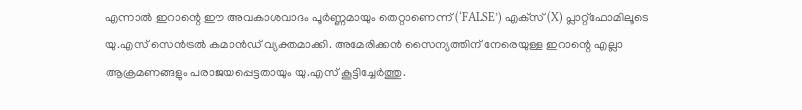എന്നാല്‍ ഇറാന്റെ ഈ അവകാശവാദം പൂര്‍ണ്ണമായും തെറ്റാണെന്ന് (‘FALSE’) എക്‌സ് (X) പ്ലാറ്റ്ഫോമിലൂടെ യു.എസ് സെന്‍ട്രല്‍ കമാന്‍ഡ് വ്യക്തമാക്കി. അമേരിക്കന്‍ സൈന്യത്തിന് നേരെയുള്ള ഇറാന്റെ എല്ലാ ആക്രമണങ്ങളും പരാജയപ്പെട്ടതായും യു.എസ് കൂട്ടിച്ചേര്‍ത്തു.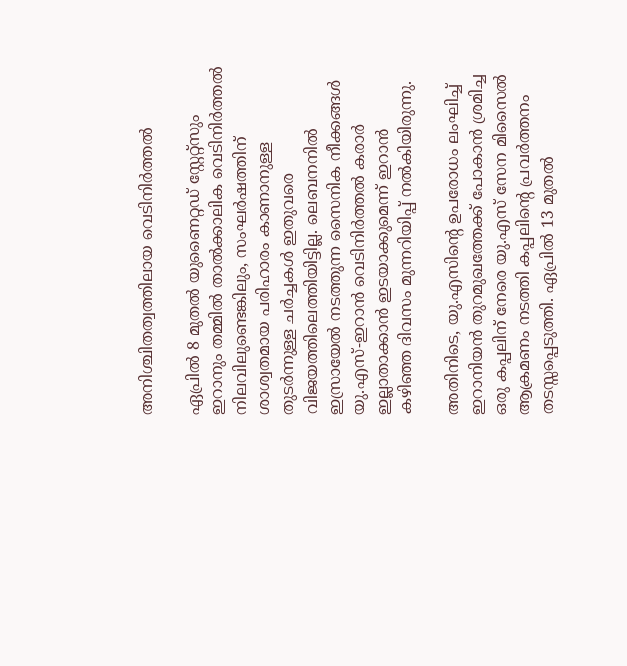അനിശ്ചിതത്വത്തിലായ വെടിനിര്‍ത്തല്‍

ഏപ്രില്‍ 8 മുതല്‍ യുണൈറ്റഡ് സ്റ്റേറ്റ്‌സും ഇറാനും തമ്മില്‍ താല്‍ക്കാലിക വെടിനിര്‍ത്തല്‍ നിലവിലുണ്ടെങ്കിലും, സംഘര്‍ഷത്തിന് ശാശ്വതമായ പരിഹാരം കാണാനുള്ള തുടര്‍ന്നുള്ള ചര്‍ച്ചകള്‍ ഇതുവരെ വിജയത്തിലെത്തിയിട്ടില്ല. ലെബനനില്‍ ഇസ്രായേല്‍ നടത്തുന്ന സൈനിക നീക്കങ്ങള്‍ യു.എസ്-ഇറാന്‍ വെടിനിര്‍ത്തല്‍ കരാര്‍ ഇല്ലാതാക്കാന്‍ ഇടയാക്കുമെന്ന് ഇറാന്‍ കഴിഞ്ഞ ദിവസം മുന്നറിയിപ്പ് നല്‍കിയിരുന്നു.

അതിനിടെ, യു.എസിന്റെ ഉപരോധം ലംഘിച്ച് ഇറാനിയന്‍ തുറമുഖത്തേക്ക് പോകാന്‍ ശ്രമിച്ച ഒരു കപ്പലിന് നേരെ യു.എസ് സേന മിസൈല്‍ ആക്രമണം നടത്തി കപ്പലിന്റെ പ്രവര്‍ത്തനം തടസ്സപ്പെടുത്തി. ഏപ്രില്‍ 13 മുതല്‍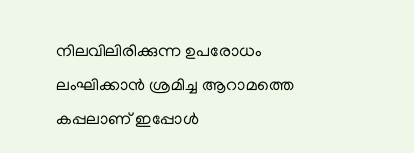നിലവിലിരിക്കുന്ന ഉപരോധം ലംഘിക്കാന്‍ ശ്രമിച്ച ആറാമത്തെ കപ്പലാണ് ഇപ്പോള്‍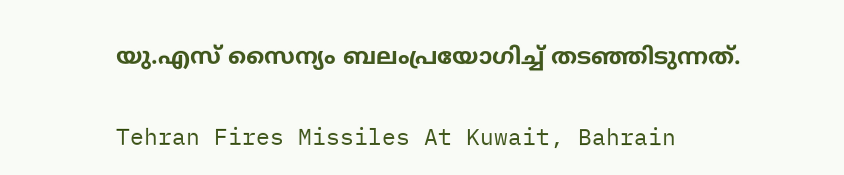യു.എസ് സൈന്യം ബലംപ്രയോഗിച്ച് തടഞ്ഞിടുന്നത്.

Tehran Fires Missiles At Kuwait, Bahrain